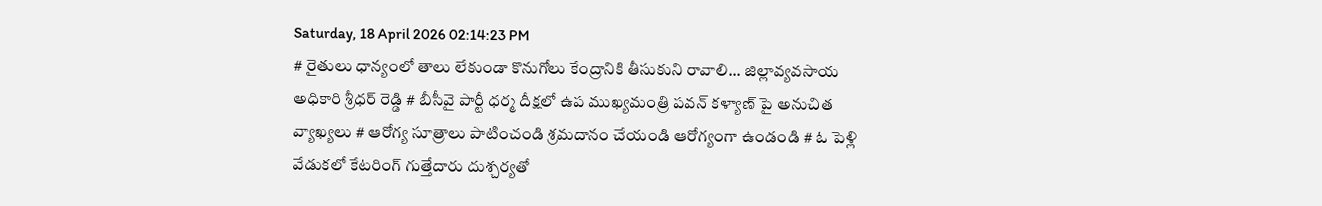Saturday, 18 April 2026 02:14:23 PM
# రైతులు ధాన్యంలో తాలు లేకుండా కొనుగోలు కేంద్రానికి తీసుకుని రావాలి... జిల్లావ్యవసాయ అధికారి శ్రీధర్ రెడ్డి # బీసీవై పార్టీ ధర్మ దీక్షలో ఉప ముఖ్యమంత్రి పవన్ కళ్యాణ్‌ పై అనుచిత వ్యాఖ్యలు # ఆరోగ్య సూత్రాలు పాటించండి శ్రమదానం చేయండి ఆరోగ్యంగా ఉండండి # ఓ పెళ్లి వేడుకలో కేటరింగ్ గుత్తేదారు దుశ్చర్యతో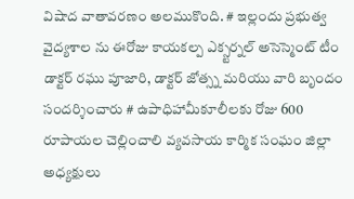విషాద వాతావరణం అలముకొంది. # ఇల్లందు ప్రభుత్వ వైద్యశాల ను ఈరోజు కాయకల్ప ఎక్స్టర్నల్ అసెస్మెంట్ టీం డాక్టర్ రఘు పూజారి, డాక్టర్ జోత్స్న మరియు వారి బృందం సందర్శించారు # ఉపాధిహామీకూలీలకు రోజు 600 రూపాయల చెల్లించాలి వ్యవసాయ కార్మిక సంఘం జిల్లా అధ్యక్షులు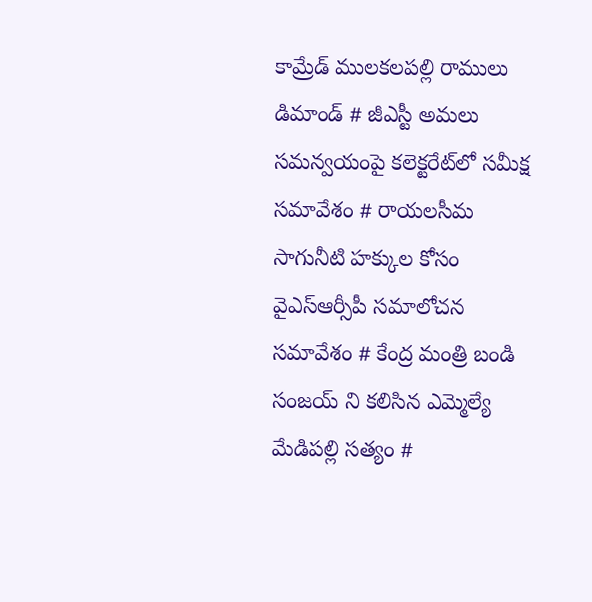కామ్రేడ్ ములకలపల్లి రాములు డిమాండ్ # జీఎస్టీ అమలు సమన్వయంపై కలెక్టరేట్‌లో సమీక్ష సమావేశం # రాయలసీమ సాగునీటి హక్కుల కోసం వైఎస్ఆర్సీపీ సమాలోచన సమావేశం # కేంద్ర మంత్రి బండి సంజయ్ ని కలిసిన ఎమ్మెల్యే మేడిపల్లి సత్యం #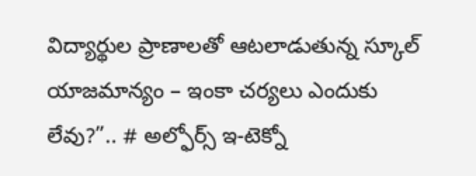విద్యార్థుల ప్రాణాలతో ఆటలాడుతున్న స్కూల్ యాజమాన్యం – ఇంకా చర్యలు ఎందుకు లేవు?”.. # అల్ఫోర్స్ ఇ-టెక్నో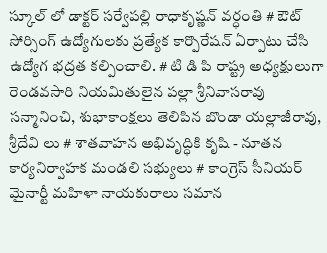స్కూల్ లో డాక్టర్ సర్వేపల్లి రాధాకృష్ణన్ వర్ధంతి # ఔట్ సోర్సింగ్ ఉద్యోగులకు ప్రత్యేక కార్పొరేషన్ ఏర్పాటు చేసి ఉద్యోగ భద్రత కల్పించాలి. # టి డి పి రాష్ట్ర అధ్యక్షులుగా రెండవసారి నియమితులైన పల్లా శ్రీనివాసరావు సన్మానించి, శుభాకాంక్షలు తెలిపిన బొండా యల్లాజీరావు, శ్రీదేవి లు # శాతవాహన అభివృద్ధికి కృషి - నూతన కార్యనిర్వాహక మండలి సభ్యులు # కాంగ్రెస్ సీనియర్ మైనార్టీ మహిళా నాయకురాలు సమాన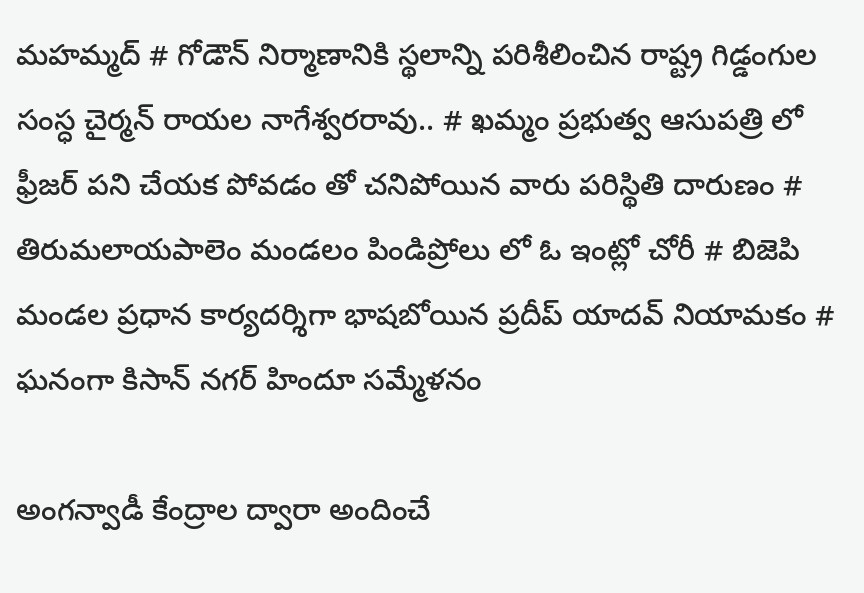మహమ్మద్ # గోడౌన్ నిర్మాణానికి స్థలాన్ని పరిశీలించిన రాష్ట్ర గిడ్డంగుల సంస్ధ చైర్మన్ రాయల నాగేశ్వరరావు.. # ఖమ్మం ప్రభుత్వ ఆసుపత్రి లో ఫ్రీజర్ పని చేయక పోవడం తో చనిపోయిన వారు పరిస్థితి దారుణం # తిరుమలాయపాలెం మండలం పిండిప్రోలు లో ఓ ఇంట్లో చోరీ # బిజెపి మండల ప్రధాన కార్యదర్శిగా భాషబోయిన ప్రదీప్ యాదవ్ నియామకం # ఘనంగా కిసాన్ నగర్ హిందూ సమ్మేళనం

అంగన్వాడీ కేంద్రాల ద్వారా అందించే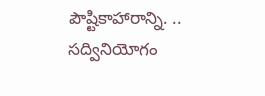పౌష్టికాహారాన్ని. .. సద్వినియోగం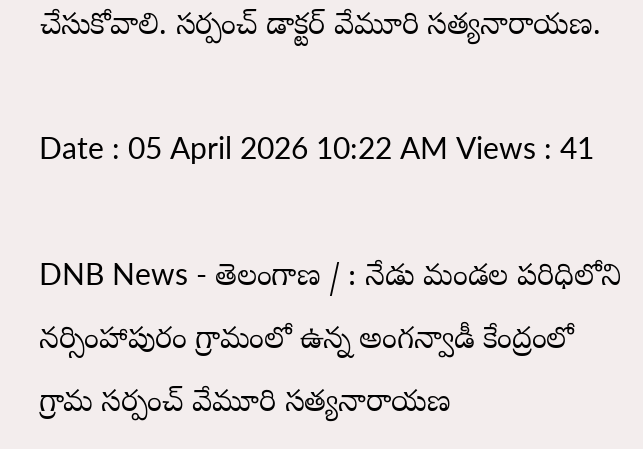చేసుకోవాలి. సర్పంచ్ డాక్టర్ వేమూరి సత్యనారాయణ.

Date : 05 April 2026 10:22 AM Views : 41

DNB News - తెలంగాణ / : నేడు మండల పరిధిలోని నర్సింహాపురం గ్రామంలో ఉన్న అంగన్వాడీ కేంద్రంలో గ్రామ సర్పంచ్ వేమూరి సత్యనారాయణ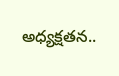అధ్యక్షతన..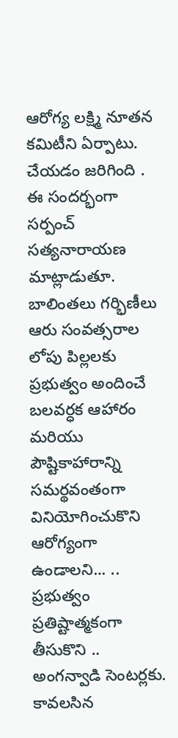ఆరోగ్య లక్ష్మి నూతన కమిటీని ఏర్పాటు. చేయడం జరిగింది . ఈ సందర్భంగా సర్పంచ్ సత్యనారాయణ మాట్లాడుతూ. బాలింతలు గర్భిణీలు ఆరు సంవత్సరాల లోపు పిల్లలకు ప్రభుత్వం అందించే బలవర్ధక ఆహారం మరియు పౌష్టికాహారాన్ని సమర్థవంతంగా వినియోగించుకొని ఆరోగ్యంగా ఉండాలని... .. ప్రభుత్వం ప్రతిష్టాత్మకంగా తీసుకొని .. అంగన్వాడి సెంటర్లకు. కావలసిన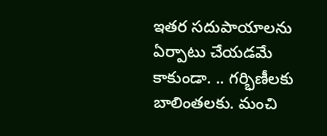ఇతర సదుపాయాలను ఏర్పాటు చేయడమే కాకుండా. .. గర్భిణీలకు బాలింతలకు. మంచి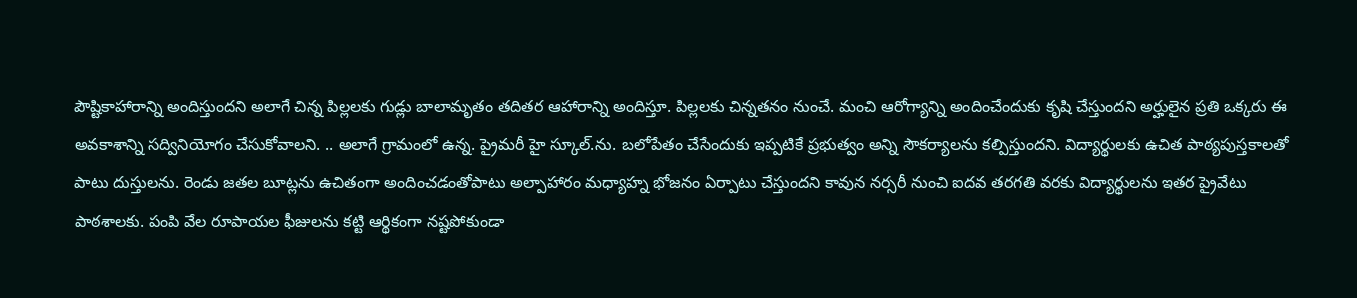పౌష్టికాహారాన్ని అందిస్తుందని అలాగే చిన్న పిల్లలకు గుడ్లు బాలామృతం తదితర ఆహారాన్ని అందిస్తూ. పిల్లలకు చిన్నతనం నుంచే. మంచి ఆరోగ్యాన్ని అందించేందుకు కృషి చేస్తుందని అర్హులైన ప్రతి ఒక్కరు ఈ అవకాశాన్ని సద్వినియోగం చేసుకోవాలని. .. అలాగే గ్రామంలో ఉన్న. ప్రైమరీ హై స్కూల్.ను. బలోపేతం చేసేందుకు ఇప్పటికే ప్రభుత్వం అన్ని సౌకర్యాలను కల్పిస్తుందని. విద్యార్థులకు ఉచిత పాఠ్యపుస్తకాలతో పాటు దుస్తులను. రెండు జతల బూట్లను ఉచితంగా అందించడంతోపాటు అల్పాహారం మధ్యాహ్న భోజనం ఏర్పాటు చేస్తుందని కావున నర్సరీ నుంచి ఐదవ తరగతి వరకు విద్యార్థులను ఇతర ప్రైవేటు పాఠశాలకు. పంపి వేల రూపాయల ఫీజులను కట్టి ఆర్థికంగా నష్టపోకుండా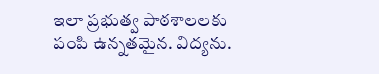ఇలా ప్రభుత్వ పాఠశాలలకు పంపి ఉన్నతమైన. విద్యను.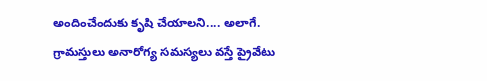అందించేందుకు కృషి చేయాలని.... అలాగే. గ్రామస్తులు అనారోగ్య సమస్యలు వస్తే ప్రైవేటు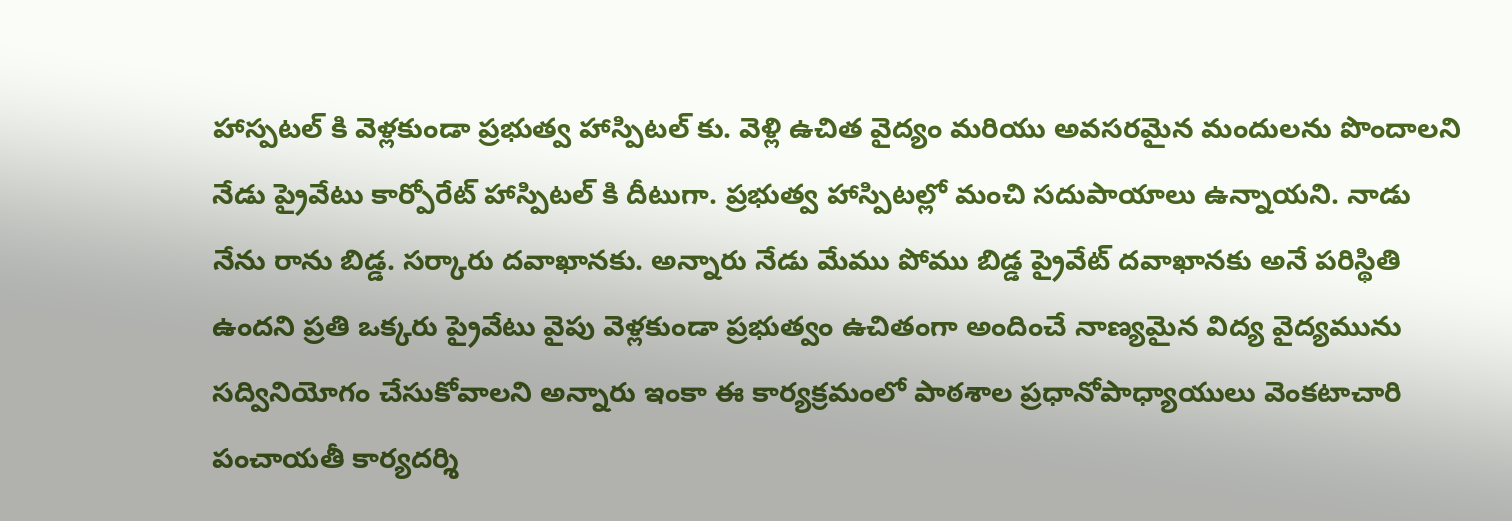హాస్పటల్ కి వెళ్లకుండా ప్రభుత్వ హాస్పిటల్ కు. వెళ్లి ఉచిత వైద్యం మరియు అవసరమైన మందులను పొందాలని నేడు ప్రైవేటు కార్పోరేట్ హాస్పిటల్ కి దీటుగా. ప్రభుత్వ హాస్పిటల్లో మంచి సదుపాయాలు ఉన్నాయని. నాడు నేను రాను బిడ్డ. సర్కారు దవాఖానకు. అన్నారు నేడు మేము పోము బిడ్డ ప్రైవేట్ దవాఖానకు అనే పరిస్థితి ఉందని ప్రతి ఒక్కరు ప్రైవేటు వైపు వెళ్లకుండా ప్రభుత్వం ఉచితంగా అందించే నాణ్యమైన విద్య వైద్యమును సద్వినియోగం చేసుకోవాలని అన్నారు ఇంకా ఈ కార్యక్రమంలో పాఠశాల ప్రధానోపాధ్యాయులు వెంకటాచారి పంచాయతీ కార్యదర్శి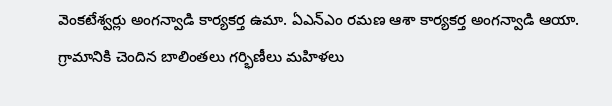వెంకటేశ్వర్లు అంగన్వాడి కార్యకర్త ఉమా. ఏఎన్ఎం రమణ ఆశా కార్యకర్త అంగన్వాడి ఆయా. గ్రామానికి చెందిన బాలింతలు గర్భిణీలు మహిళలు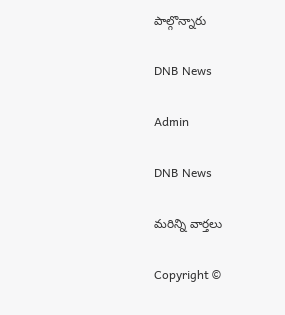పాల్గొన్నారు

DNB News

Admin

DNB News

మరిన్ని వార్తలు

Copyright ©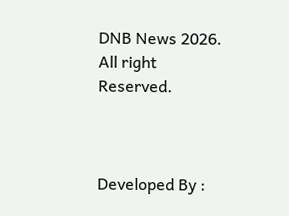DNB News 2026. All right Reserved.



Developed By :